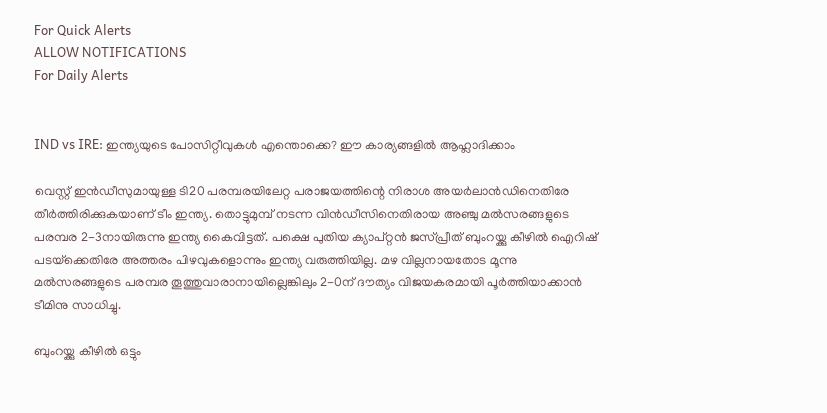For Quick Alerts
ALLOW NOTIFICATIONS
For Daily Alerts


IND vs IRE: ഇന്ത്യയുടെ പോസിറ്റീവുകള്‍ എന്തൊക്കെ? ഈ കാര്യങ്ങളില്‍ ആഹ്ലാദിക്കാം

വെസ്റ്റ് ഇന്‍ഡീസുമായുള്ള ടി20 പരമ്പരയിലേറ്റ പരാജയത്തിന്റെ നിരാശ അയര്‍ലാന്‍ഡിനെതിരേ തീര്‍ത്തിരിക്കുകയാണ് ടീം ഇന്ത്യ. തൊട്ടുമുമ്പ് നടന്ന വിന്‍ഡീസിനെതിരായ അഞ്ചു മല്‍സരങ്ങളുടെ പരമ്പര 2-3നായിരുന്നു ഇന്ത്യ കൈവിട്ടത്. പക്ഷെ പുതിയ ക്യാപ്റ്റന്‍ ജസ്പ്രീത് ബുംറയ്ക്കു കീഴില്‍ ഐറിഷ് പടയ്‌ക്കെതിരേ അത്തരം പിഴവുകളൊന്നും ഇന്ത്യ വരുത്തിയില്ല. മഴ വില്ലനായതോട മൂന്നു മല്‍സരങ്ങളുടെ പരമ്പര തൂത്തുവാരാനായില്ലെങ്കിലും 2-0ന് ദൗത്യം വിജയകരമായി പൂര്‍ത്തിയാക്കാന്‍ ടീമിനു സാധിച്ചു.

ബുംറയ്ക്കു കീഴില്‍ ഒട്ടും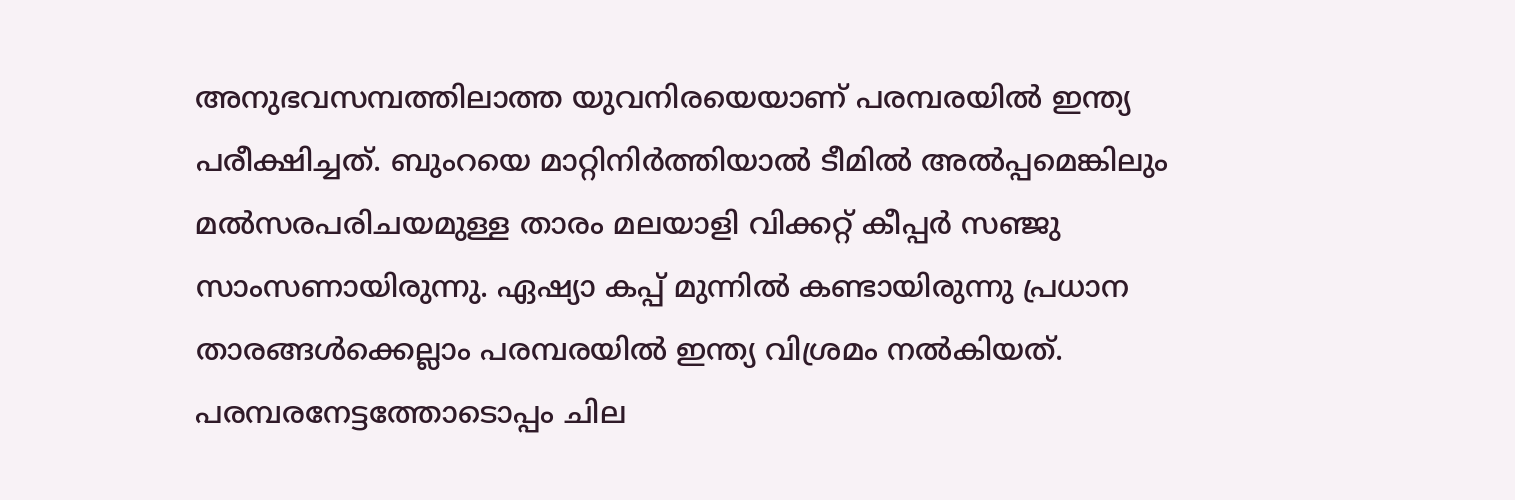അനുഭവസമ്പത്തിലാത്ത യുവനിരയെയാണ് പരമ്പരയില്‍ ഇന്ത്യ പരീക്ഷിച്ചത്. ബുംറയെ മാറ്റിനിര്‍ത്തിയാല്‍ ടീമില്‍ അല്‍പ്പമെങ്കിലും മല്‍സരപരിചയമുള്ള താരം മലയാളി വിക്കറ്റ് കീപ്പര്‍ സഞ്ജു സാംസണായിരുന്നു. ഏഷ്യാ കപ്പ് മുന്നില്‍ കണ്ടായിരുന്നു പ്രധാന താരങ്ങള്‍ക്കെല്ലാം പരമ്പരയില്‍ ഇന്ത്യ വിശ്രമം നല്‍കിയത്. പരമ്പരനേട്ടത്തോടൊപ്പം ചില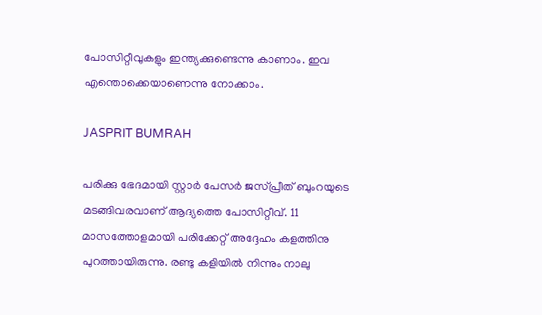പോസിറ്റീവുകളും ഇന്ത്യക്കുണ്ടെന്നു കാണാം. ഇവ എന്തൊക്കെയാണെന്നു നോക്കാം.

JASPRIT BUMRAH

പരിക്കു ഭേദമായി സ്റ്റാര്‍ പേസര്‍ ജസ്പ്രീത് ബുംറയുടെ മടങ്ങിവരവാണ് ആദ്യത്തെ പോസിറ്റീവ്. 11 മാസത്തോളമായി പരിക്കേറ്റ് അദ്ദേഹം കളത്തിനു പുറത്തായിരുന്നു. രണ്ടു കളിയില്‍ നിന്നും നാലു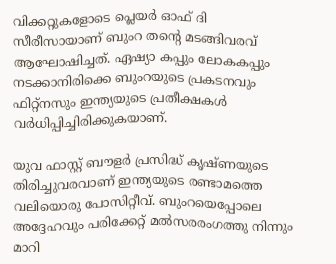വിക്കറ്റുകളോടെ പ്ലെയര്‍ ഓഫ് ദി സീരീസായാണ് ബുംറ തന്റെ മടങ്ങിവരവ് ആഘോഷിച്ചത്. ഏഷ്യാ കപ്പും ലോകകപ്പും നടക്കാനിരിക്കെ ബുംറയുടെ പ്രകടനവും ഫിറ്റ്‌നസും ഇന്ത്യയുടെ പ്രതീക്ഷകള്‍ വര്‍ധിപ്പിച്ചിരിക്കുകയാണ്.

യുവ ഫാസ്റ്റ് ബൗളര്‍ പ്രസിദ്ധ് കൃഷ്ണയുടെ തിരിച്ചുവരവാണ് ഇന്ത്യയുടെ രണ്ടാമത്തെ വലിയൊരു പോസിറ്റീവ്. ബുംറയെപ്പോലെ അദ്ദേഹവും പരിക്കേറ്റ് മല്‍സരരംഗത്തു നിന്നും മാറി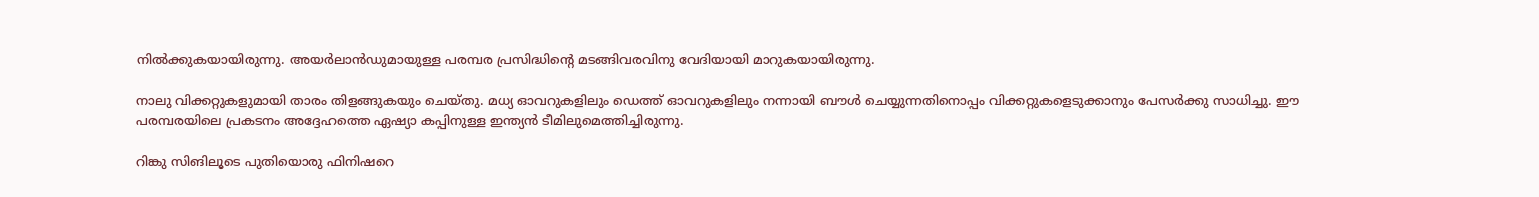നില്‍ക്കുകയായിരുന്നു. അയര്‍ലാന്‍ഡുമായുള്ള പരമ്പര പ്രസിദ്ധിന്റെ മടങ്ങിവരവിനു വേദിയായി മാറുകയായിരുന്നു.

നാലു വിക്കറ്റുകളുമായി താരം തിളങ്ങുകയും ചെയ്തു. മധ്യ ഓവറുകളിലും ഡെത്ത് ഓവറുകളിലും നന്നായി ബൗള്‍ ചെയ്യുന്നതിനൊപ്പം വിക്കറ്റുകളെടുക്കാനും പേസര്‍ക്കു സാധിച്ചു. ഈ പരമ്പരയിലെ പ്രകടനം അദ്ദേഹത്തെ ഏഷ്യാ കപ്പിനുള്ള ഇന്ത്യന്‍ ടീമിലുമെത്തിച്ചിരുന്നു.

റിങ്കു സിങിലൂടെ പുതിയൊരു ഫിനിഷറെ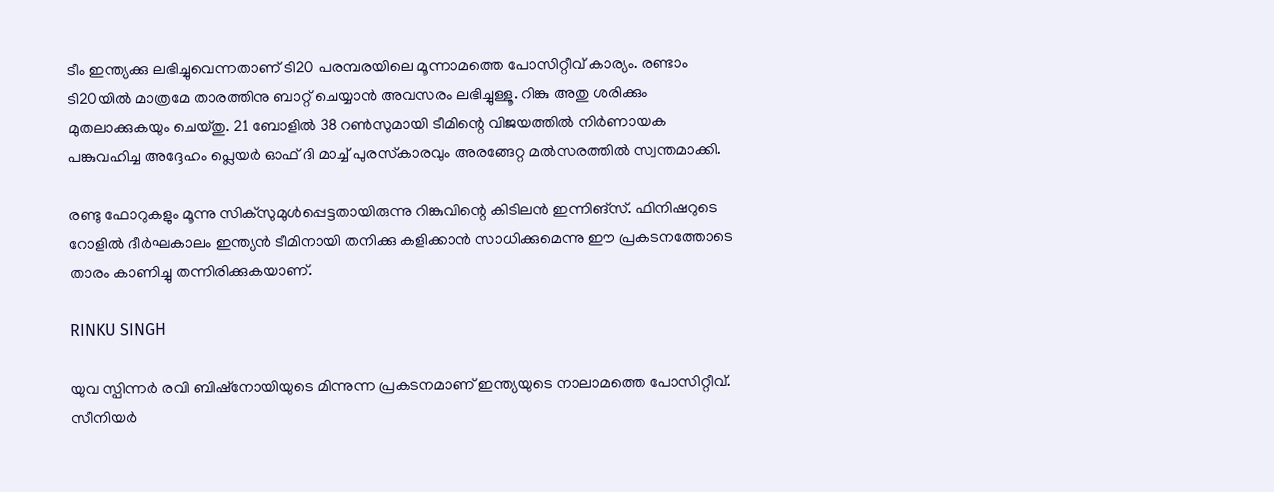ടീം ഇന്ത്യക്കു ലഭിച്ചുവെന്നതാണ് ടി20 പരമ്പരയിലെ മൂന്നാമത്തെ പോസിറ്റീവ് കാര്യം. രണ്ടാം ടി20യില്‍ മാത്രമേ താരത്തിനു ബാറ്റ് ചെയ്യാന്‍ അവസരം ലഭിച്ചുള്ളൂ. റിങ്കു അതു ശരിക്കും മുതലാക്കുകയും ചെയ്തു. 21 ബോളില്‍ 38 റണ്‍സുമായി ടീമിന്റെ വിജയത്തില്‍ നിര്‍ണായക പങ്കുവഹിച്ച അദ്ദേഹം പ്ലെയര്‍ ഓഫ് ദി മാച്ച് പുരസ്‌കാരവും അരങ്ങേറ്റ മല്‍സരത്തില്‍ സ്വന്തമാക്കി.

രണ്ടു ഫോറുകളും മൂന്നു സിക്‌സുമുള്‍പ്പെട്ടതായിരുന്നു റിങ്കുവിന്റെ കിടിലന്‍ ഇന്നിങ്‌സ്. ഫിനിഷറുടെ റോളില്‍ ദീര്‍ഘകാലം ഇന്ത്യന്‍ ടീമിനായി തനിക്കു കളിക്കാന്‍ സാധിക്കുമെന്നു ഈ പ്രകടനത്തോടെ താരം കാണിച്ചു തന്നിരിക്കുകയാണ്.

RINKU SINGH

യുവ സ്പിന്നര്‍ രവി ബിഷ്‌നോയിയുടെ മിന്നുന്ന പ്രകടനമാണ് ഇന്ത്യയുടെ നാലാമത്തെ പോസിറ്റീവ്. സീനിയര്‍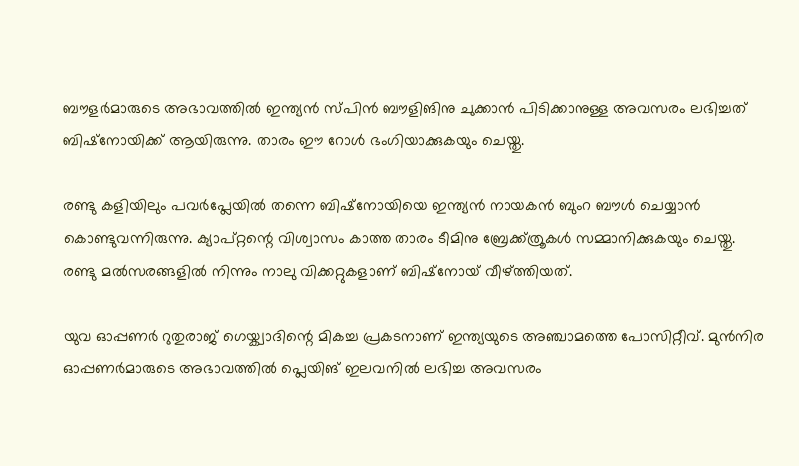ബൗളര്‍മാരുടെ അഭാവത്തില്‍ ഇന്ത്യന്‍ സ്പിന്‍ ബൗളിങിനു ചുക്കാന്‍ പിടിക്കാനുള്ള അവസരം ലഭിച്ചത് ബിഷ്‌നോയിക്ക് ആയിരുന്നു. താരം ഈ റോള്‍ ഭംഗിയാക്കുകയും ചെയ്തു.

രണ്ടു കളിയിലും പവര്‍പ്ലേയില്‍ തന്നെ ബിഷ്‌നോയിയെ ഇന്ത്യന്‍ നായകന്‍ ബുംറ ബൗള്‍ ചെയ്യാന്‍ കൊണ്ടുവന്നിരുന്നു. ക്യാപ്റ്റന്റെ വിശ്വാസം കാത്ത താരം ടീമിനു ബ്രേക്ക്ത്രൂകള്‍ സമ്മാനിക്കുകയും ചെയ്തു. രണ്ടു മല്‍സരങ്ങളില്‍ നിന്നും നാലു വിക്കറ്റുകളാണ് ബിഷ്‌നോയ് വീഴ്ത്തിയത്.

യുവ ഓപ്പണര്‍ റുതുരാജ് ഗെയ്ക്വാദിന്റെ മികച്ച പ്രകടനാണ് ഇന്ത്യയുടെ അഞ്ചാമത്തെ പോസിറ്റീവ്. മുന്‍നിര ഓപ്പണര്‍മാരുടെ അഭാവത്തില്‍ പ്ലെയിങ് ഇലവനില്‍ ലഭിച്ച അവസരം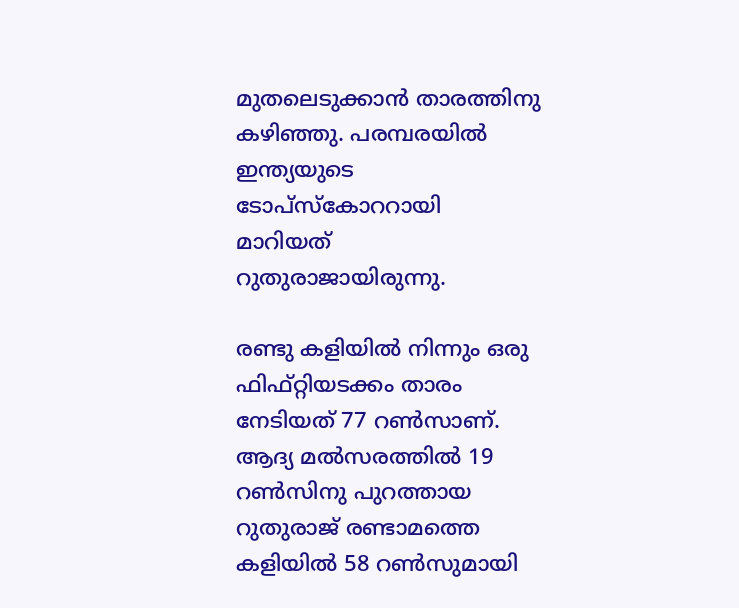മുതലെടുക്കാന്‍ താരത്തിനു കഴിഞ്ഞു. പരമ്പരയില്‍ ഇന്ത്യയുടെ ടോപ്‌സ്‌കോററായി മാറിയത് റുതുരാജായിരുന്നു.

രണ്ടു കളിയില്‍ നിന്നും ഒരു ഫിഫ്റ്റിയടക്കം താരം നേടിയത് 77 റണ്‍സാണ്. ആദ്യ മല്‍സരത്തില്‍ 19 റണ്‍സിനു പുറത്തായ റുതുരാജ് രണ്ടാമത്തെ കളിയില്‍ 58 റണ്‍സുമായി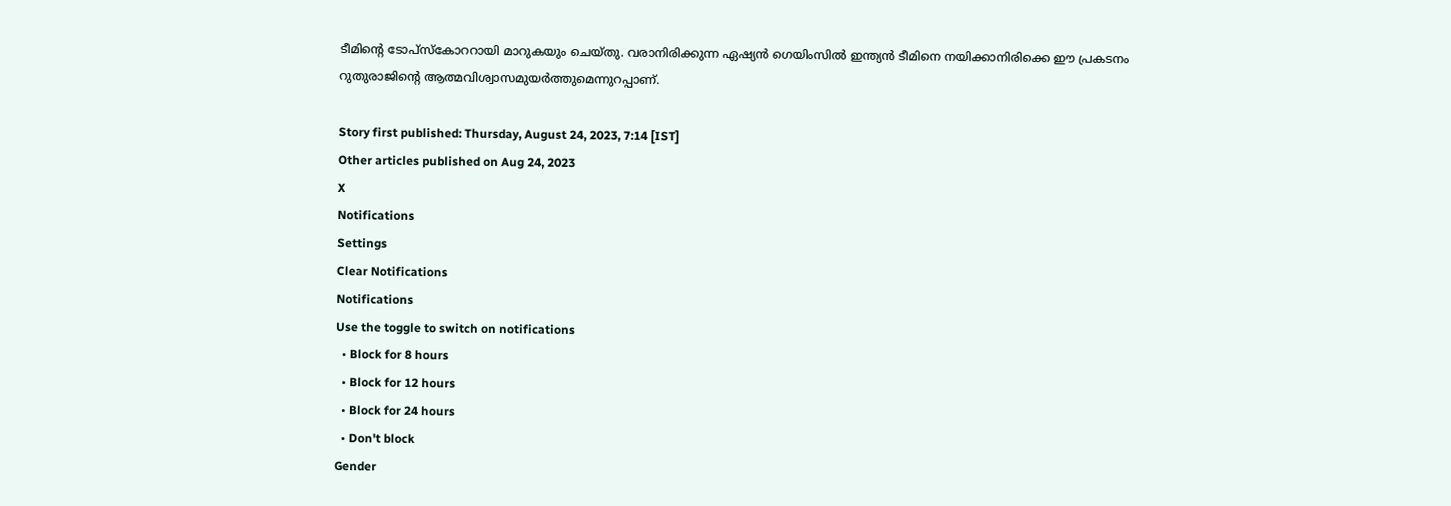ടീമിന്റെ ടോപ്‌സ്‌കോററായി മാറുകയും ചെയ്തു. വരാനിരിക്കുന്ന ഏഷ്യന്‍ ഗെയിംസില്‍ ഇന്ത്യന്‍ ടീമിനെ നയിക്കാനിരിക്കെ ഈ പ്രകടനം റുതുരാജിന്റെ ആത്മവിശ്വാസമുയര്‍ത്തുമെന്നുറപ്പാണ്.

Story first published: Thursday, August 24, 2023, 7:14 [IST]
Other articles published on Aug 24, 2023
X
Notifications
Settings
Clear Notifications
Notifications
Use the toggle to switch on notifications
  • Block for 8 hours
  • Block for 12 hours
  • Block for 24 hours
  • Don't block
Gender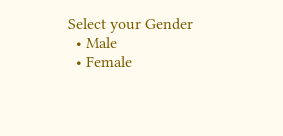Select your Gender
  • Male
  • Female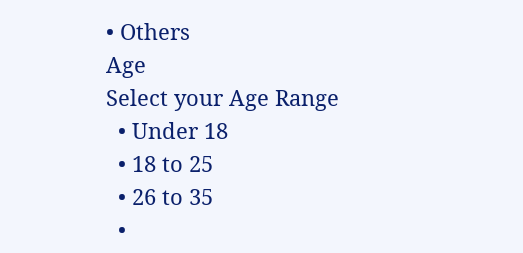• Others
Age
Select your Age Range
  • Under 18
  • 18 to 25
  • 26 to 35
  •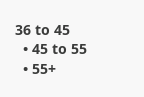36 to 45
  • 45 to 55
  • 55+